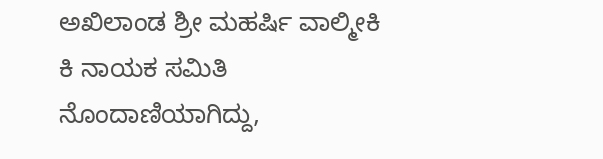ಅಖಿಲಾಂಡ ಶ್ರೀ ಮಹರ್ಷಿ ವಾಲ್ಮೀಕಿ ಕಿ ನಾಯಕ ಸಮಿತಿ ನೊಂದಾಣಿಯಾಗಿದ್ದು,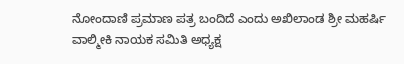ನೋಂದಾಣಿ ಪ್ರಮಾಣ ಪತ್ರ ಬಂದಿದೆ ಎಂದು ಅಖಿಲಾಂಡ ಶ್ರೀ ಮಹರ್ಷಿ ವಾಲ್ಮೀಕಿ ನಾಯಕ ಸಮಿತಿ ಅಧ್ಯಕ್ಷ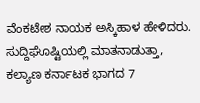ವೆಂಕಟೇಶ ನಾಯಕ ಅಸ್ಕಿಹಾಳ ಹೇಳಿದರು. ಸುದ್ದಿಘೊಷ್ಟಿಯಲ್ಲಿ ಮಾತನಾಡುತ್ತಾ, ಕಲ್ಯಾಣ ಕರ್ನಾಟಕ ಭಾಗದ 7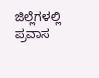ಜಿಲ್ಲೆಗಳಲ್ಲಿ ಪ್ರವಾಸ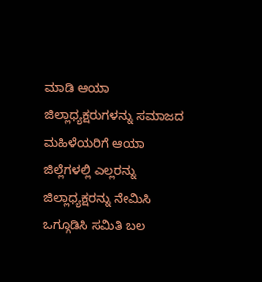ಮಾಡಿ ಆಯಾ ಜಿಲ್ಲಾಧ್ಯಕ್ಷರುಗಳನ್ನು ಸಮಾಜದ ಮಹಿಳೆಯರಿಗೆ ಆಯಾ ಜಿಲ್ಲೆಗಳಲ್ಲಿ ಎಲ್ಲರನ್ನು ಜಿಲ್ಲಾಧ್ಯಕ್ಷರನ್ನು ನೇಮಿಸಿ ಒಗ್ಗೂಡಿಸಿ ಸಮಿತಿ ಬಲ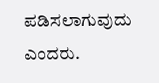ಪಡಿಸಲಾಗುವುದು ಎಂದರು.